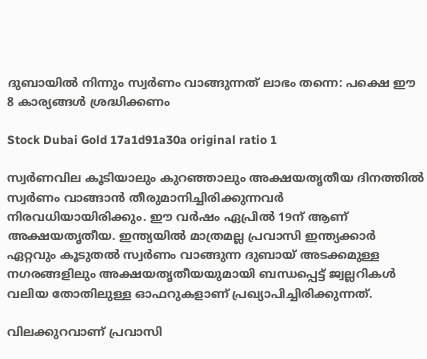ദുബായില്‍ നിന്നും സ്വർണം വാങ്ങുന്നത് ലാഭം തന്നെ: പക്ഷെ ഈ 8 കാര്യങ്ങള്‍ ശ്രദ്ധിക്കണം

Stock Dubai Gold 17a1d91a30a original ratio 1

സ്വർണവില കൂടിയാലും കുറഞ്ഞാലും അക്ഷയതൃതീയ ദിനത്തില്‍ സ്വർണം വാങ്ങാന്‍ തീരുമാനിച്ചിരിക്കുന്നവർ നിരവധിയായിരിക്കും. ഈ വർഷം ഏപ്രിൽ 19ന് ആണ് അക്ഷയതൃതീയ. ഇന്ത്യയില്‍ മാത്രമല്ല പ്രവാസി ഇന്ത്യക്കാർ ഏറ്റവും കൂടുതല്‍ സ്വർണം വാങ്ങുന്ന ദുബായ് അടക്കമുള്ള നഗരങ്ങളിലും അക്ഷയതൃതീയയുമായി ബന്ധപ്പെട്ട് ജ്വല്ലറികള്‍ വലിയ തോതിലുള്ള ഓഫറുകളാണ് പ്രഖ്യാപിച്ചിരിക്കുന്നത്.

വിലക്കുറവാണ് പ്രവാസി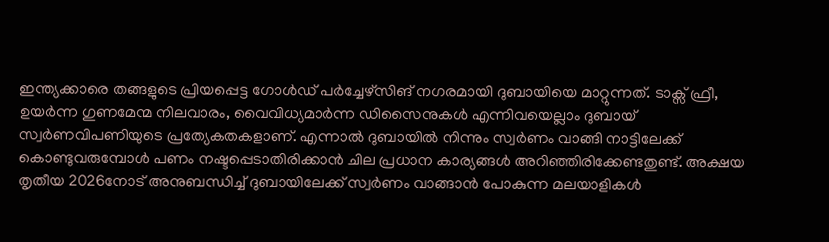ഇന്ത്യക്കാരെ തങ്ങളുടെ പ്രിയപ്പെട്ട ഗോള്‍ഡ് പർച്ചേഴ്സിങ് നഗരമായി ദുബായിയെ മാറ്റുന്നത്. ടാക്സ് ഫ്രീ, ഉയർന്ന ഗുണമേന്മ നിലവാരം, വൈവിധ്യമാർന്ന ഡിസൈനുകള്‍ എന്നിവയെല്ലാം ദുബായ് സ്വർണവിപണിയുടെ പ്രത്യേകതകളാണ്. എന്നാൽ ദുബായില്‍ നിന്നും സ്വർണം വാങ്ങി നാട്ടിലേക്ക് കൊണ്ടുവരുമ്പോള്‍ പണം നഷ്ടപ്പെടാതിരിക്കാന്‍ ചില പ്രധാന കാര്യങ്ങൾ അറിഞ്ഞിരിക്കേണ്ടതുണ്ട്. അക്ഷയ തൃതീയ 2026നോട് അനുബന്ധിച്ച് ദുബായിലേക്ക് സ്വർണം വാങ്ങാൻ പോകുന്ന മലയാളികള്‍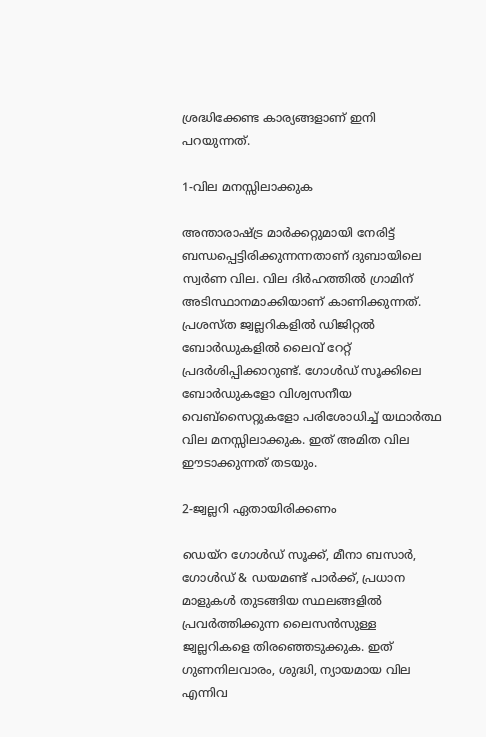ശ്രദ്ധിക്കേണ്ട കാര്യങ്ങളാണ് ഇനി പറയുന്നത്.

1-വില മനസ്സിലാക്കുക

അന്താരാഷ്ട്ര മാർക്കറ്റുമായി നേരിട്ട് ബന്ധപ്പെട്ടിരിക്കുന്നന്നതാണ് ദുബായിലെ സ്വർണ വില. വില ദിര്‍ഹത്തിൽ ഗ്രാമിന് അടിസ്ഥാനമാക്കിയാണ് കാണിക്കുന്നത്. പ്രശസ്ത ജ്വല്ലറികളിൽ ഡിജിറ്റൽ ബോർഡുകളിൽ ലൈവ് റേറ്റ് പ്രദർശിപ്പിക്കാറുണ്ട്. ഗോൾഡ് സൂക്കിലെ ബോർഡുകളോ വിശ്വസനീയ വെബ്‌സൈറ്റുകളോ പരിശോധിച്ച് യഥാർത്ഥ വില മനസ്സിലാക്കുക. ഇത് അമിത വില ഈടാക്കുന്നത് തടയും.

2-ജ്വല്ലറി ഏതായിരിക്കണം

ഡെയ്‌റ ഗോൾഡ് സൂക്ക്, മീനാ ബസാർ, ഗോൾഡ് & ഡയമണ്ട് പാർക്ക്, പ്രധാന മാളുകൾ തുടങ്ങിയ സ്ഥലങ്ങളില്‍ പ്രവർത്തിക്കുന്ന ലൈസൻസുള്ള ജ്വല്ലറികളെ തിരഞ്ഞെടുക്കുക. ഇത് ഗുണനിലവാരം, ശുദ്ധി, ന്യായമായ വില എന്നിവ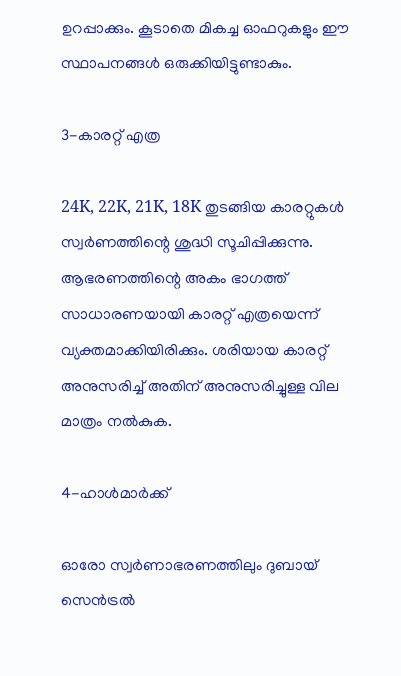ഉറപ്പാക്കും. കൂടാതെ മികച്ച ഓഫറുകളും ഈ സ്ഥാപനങ്ങള്‍ ഒരുക്കിയിട്ടുണ്ടാകും.

3-കാരറ്റ് എത്ര

24K, 22K, 21K, 18K തുടങ്ങിയ കാരറ്റുകൾ സ്വർണത്തിന്റെ ശുദ്ധി സൂചിപ്പിക്കുന്നു. ആഭരണത്തിന്റെ അകം ഭാഗത്ത് സാധാരണയായി കാരറ്റ് എത്രയെന്ന് വ്യക്തമാക്കിയിരിക്കും. ശരിയായ കാരറ്റ് അനുസരിച്ച് അതിന് അനുസരിച്ചുള്ള വില മാത്രം നൽകുക.

4-ഹാൾമാർക്ക്

ഓരോ സ്വർണാഭരണത്തിലും ദുബായ് സെൻട്രൽ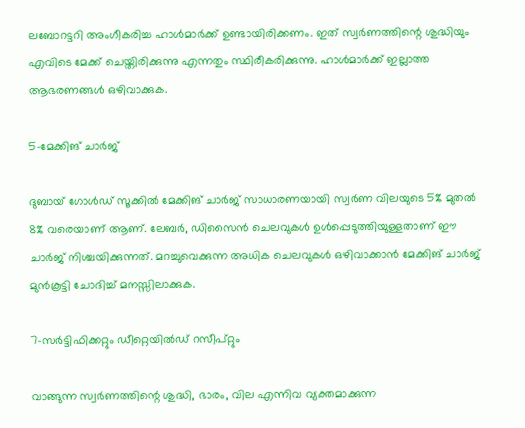ലബോറട്ടറി അംഗീകരിച്ച ഹാൾമാർക്ക് ഉണ്ടായിരിക്കണം. ഇത് സ്വർണത്തിന്റെ ശുദ്ധിയും എവിടെ മേക്ക് ചെയ്തിരിക്കുന്നു എന്നതും സ്ഥിരീകരിക്കുന്നു. ഹാൾമാർക്ക് ഇല്ലാത്ത ആഭരണങ്ങൾ ഒഴിവാക്കുക.

5-മേക്കിങ് ചാർജ്

ദുബായ് ഗോൾഡ് സൂക്കിൽ മേക്കിങ് ചാർജ് സാധാരണയായി സ്വർണ വിലയുടെ 5% മുതൽ 8% വരെയാണ് ആണ്. ലേബർ, ഡിസൈൻ ചെലവുകൾ ഉൾപ്പെടുത്തിയുള്ളതാണ് ഈ ചാർജ് നിശ്ചയിക്കുന്നത്. മറച്ചുവെക്കുന്ന അധിക ചെലവുകൾ ഒഴിവാക്കാൻ മേക്കിങ് ചാർജ് മുൻകൂട്ടി ചോദിച്ച് മനസ്സിലാക്കുക.

7-സർട്ടിഫിക്കറ്റും ഡീറ്റെയിൽഡ് റസീപ്റ്റും

വാങ്ങുന്ന സ്വർണത്തിന്റെ ശുദ്ധി, ഭാരം, വില എന്നിവ വ്യക്തമാക്കുന്ന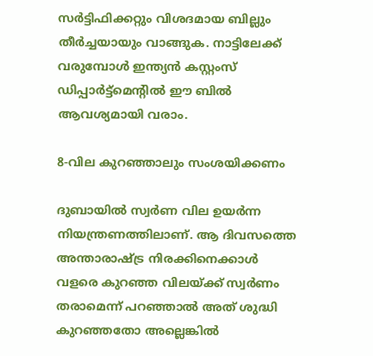സർട്ടിഫിക്കറ്റും വിശദമായ ബില്ലും തീർച്ചയായും വാങ്ങുക. നാട്ടിലേക്ക് വരുമ്പോള്‍ ഇന്ത്യൻ കസ്റ്റംസ് ഡിപ്പാർട്ട്മെന്റില്‍ ഈ ബിൽ ആവശ്യമായി വരാം.

8-വില കുറഞ്ഞാലും സംശയിക്കണം

ദുബായിൽ സ്വർണ വില ഉയർന്ന നിയന്ത്രണത്തിലാണ്. ആ ദിവസത്തെ അന്താരാഷ്ട്ര നിരക്കിനെക്കാൾ വളരെ കുറഞ്ഞ വിലയ്ക്ക് സ്വർണം തരാമെന്ന് പറഞ്ഞാല്‍ അത് ശുദ്ധി കുറഞ്ഞതോ അല്ലെങ്കില്‍‍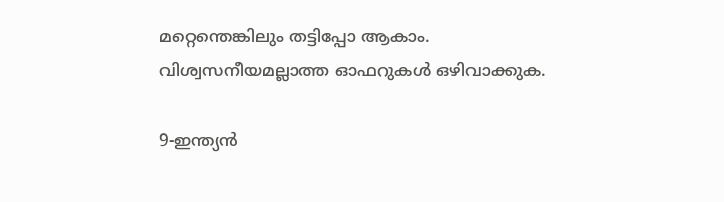മറ്റെന്തെങ്കിലും തട്ടിപ്പോ ആകാം. വിശ്വസനീയമല്ലാത്ത ഓഫറുകൾ ഒഴിവാക്കുക.

9-ഇന്ത്യൻ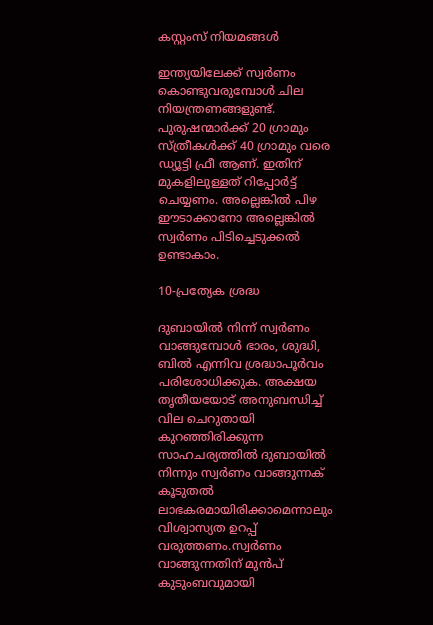കസ്റ്റംസ് നിയമങ്ങൾ

ഇന്ത്യയിലേക്ക് സ്വർണം കൊണ്ടുവരുമ്പോൾ ചില നിയന്ത്രണങ്ങളുണ്ട്. പുരുഷന്മാർക്ക് 20 ഗ്രാമും സ്ത്രീകൾക്ക് 40 ഗ്രാമും വരെ ഡ്യൂട്ടി ഫ്രീ ആണ്. ഇതിന് മുകളിലുള്ളത് റിപ്പോർട്ട് ചെയ്യണം. അല്ലെങ്കിൽ പിഴ ഈടാക്കാനോ അല്ലെങ്കിൽ സ്വർണം പിടിച്ചെടുക്കൽ ഉണ്ടാകാം.

10-പ്രത്യേക ശ്രദ്ധ

ദുബായിൽ നിന്ന് സ്വർണം വാങ്ങുമ്പോൾ ഭാരം, ശുദ്ധി, ബിൽ എന്നിവ ശ്രദ്ധാപൂർവം പരിശോധിക്കുക. അക്ഷയ തൃതീയയോട് അനുബന്ധിച്ച് വില ചെറുതായി കുറഞ്ഞിരിക്കുന്ന സാഹചര്യത്തിൽ ദുബായില്‍ നിന്നും സ്വർണം വാങ്ങുന്നക് കൂടുതൽ ലാഭകരമായിരിക്കാമെന്നാലും വിശ്വാസ്യത ഉറപ്പ് വരുത്തണം.സ്വർണം വാങ്ങുന്നതിന് മുൻപ് കുടുംബവുമായി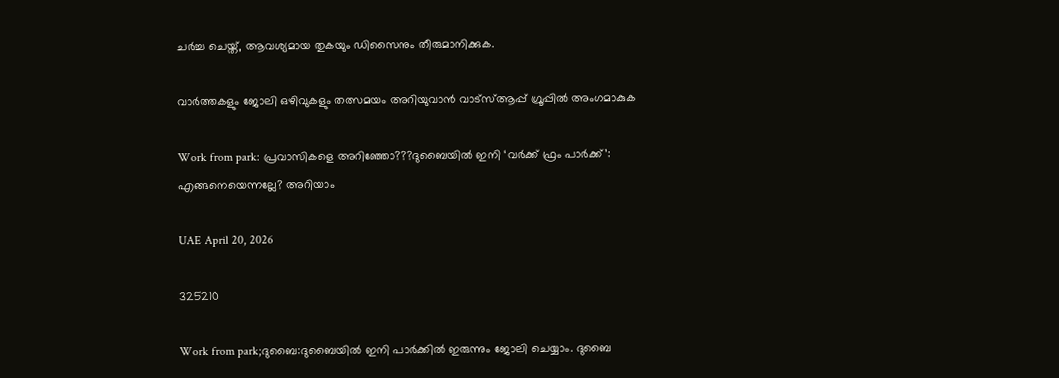ചർച്ച ചെയ്ത്, ആവശ്യമായ തുകയും ഡിസൈനും തീരുമാനിക്കുക.

വാർത്തകളും ജോലി ഒഴിവുകളും തത്സമയം അറിയുവാൻ വാട്സ്ആപ്പ് ഗ്രൂപ്പിൽ അംഗമാകുക

Work from park: പ്രവാസികളെ അറിഞ്ഞോ???ദുബൈയിൽ ഇനി ‘വർക്ക് ഫ്രം പാർക്ക്’: എങ്ങനെയെന്നല്ലേ? അറിയാം

UAE April 20, 2026

325210

Work from park;ദുബൈ:ദുബൈയിൽ ഇനി പാർക്കിൽ ഇരുന്നും ജോലി ചെയ്യാം. ദുബൈ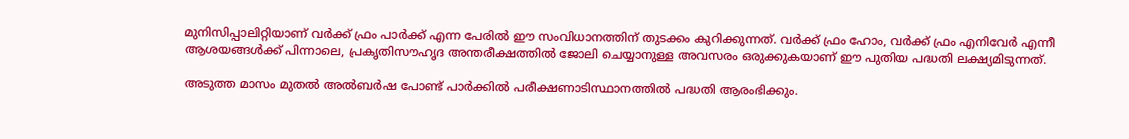മുനിസിപ്പാലിറ്റിയാണ് വർക്ക് ഫ്രം പാർക്ക് എന്ന പേരിൽ ഈ സംവിധാനത്തിന് തുടക്കം കുറിക്കുന്നത്. വർക്ക് ഫ്രം ഹോം, വർക്ക് ഫ്രം എനിവേർ എന്നീ ആശയങ്ങൾക്ക് പിന്നാലെ, പ്രകൃതിസൗഹൃദ അന്തരീക്ഷത്തിൽ ജോലി ചെയ്യാനുള്ള അവസരം ഒരുക്കുകയാണ് ഈ പുതിയ പദ്ധതി ലക്ഷ്യമിടുന്നത്.

അടുത്ത മാസം മുതൽ അൽബർഷ പോണ്ട് പാർക്കിൽ പരീക്ഷണാടിസ്ഥാനത്തിൽ പദ്ധതി ആരംഭിക്കും.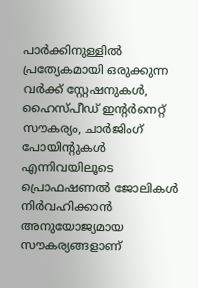പാർക്കിനുള്ളിൽ പ്രത്യേകമായി ഒരുക്കുന്ന വർക്ക് സ്റ്റേഷനുകൾ, ഹൈസ്പീഡ് ഇന്റർനെറ്റ് സൗകര്യം, ചാർജിംഗ് പോയിന്റുകൾ എന്നിവയിലൂടെ പ്രൊഫഷണൽ ജോലികൾ നിർവഹിക്കാൻ അനുയോജ്യമായ സൗകര്യങ്ങളാണ്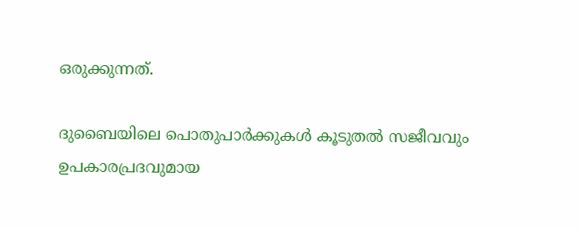ഒരുക്കുന്നത്.

ദുബൈയിലെ പൊതുപാർക്കുകൾ കൂടുതൽ സജീവവും ഉപകാരപ്രദവുമായ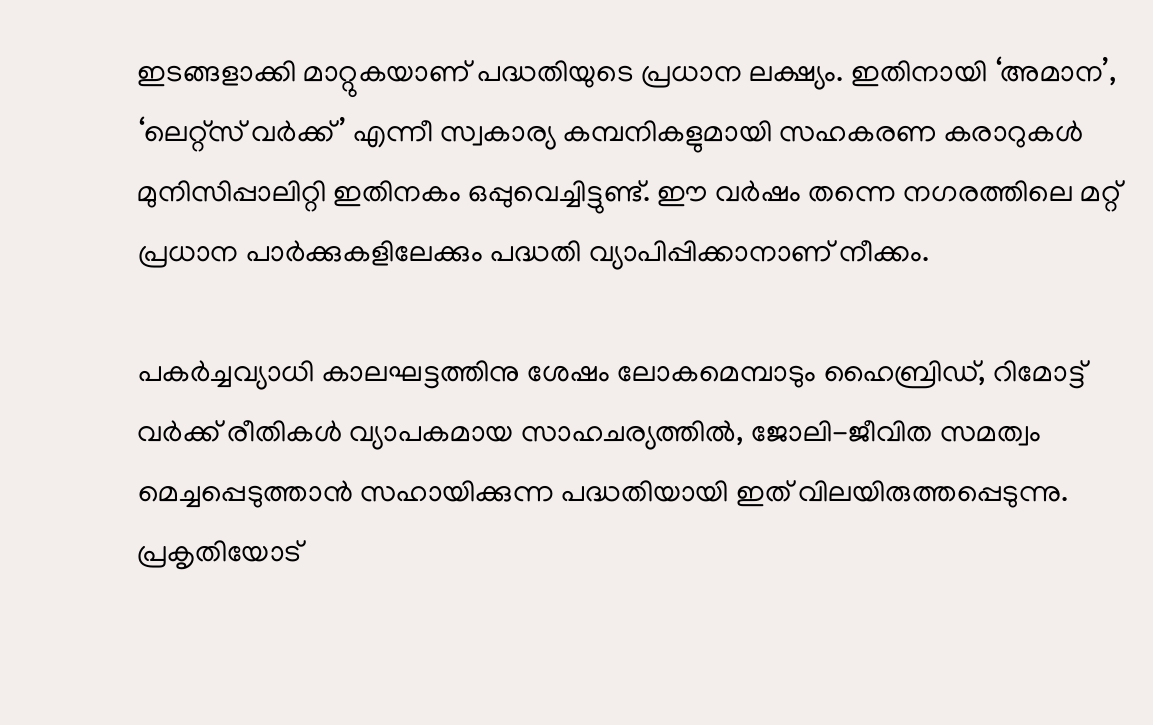ഇടങ്ങളാക്കി മാറ്റുകയാണ് പദ്ധതിയുടെ പ്രധാന ലക്ഷ്യം. ഇതിനായി ‘അമാന’, ‘ലെറ്റ്സ് വർക്ക്’ എന്നീ സ്വകാര്യ കമ്പനികളുമായി സഹകരണ കരാറുകൾ മുനിസിപ്പാലിറ്റി ഇതിനകം ഒപ്പുവെച്ചിട്ടുണ്ട്. ഈ വർഷം തന്നെ നഗരത്തിലെ മറ്റ് പ്രധാന പാർക്കുകളിലേക്കും പദ്ധതി വ്യാപിപ്പിക്കാനാണ് നീക്കം.

പകർച്ചവ്യാധി കാലഘട്ടത്തിനു ശേഷം ലോകമെമ്പാടും ഹൈബ്രിഡ്, റിമോട്ട് വർക്ക് രീതികൾ വ്യാപകമായ സാഹചര്യത്തിൽ, ജോലി-ജീവിത സമത്വം മെച്ചപ്പെടുത്താൻ സഹായിക്കുന്ന പദ്ധതിയായി ഇത് വിലയിരുത്തപ്പെടുന്നു. പ്രകൃതിയോട്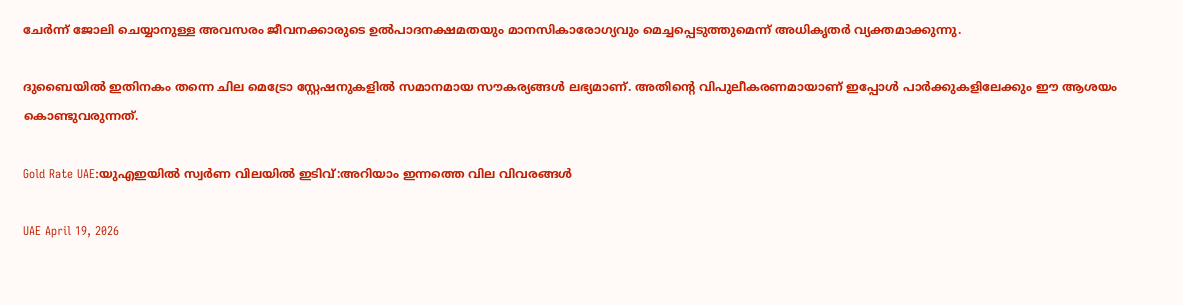ചേർന്ന് ജോലി ചെയ്യാനുള്ള അവസരം ജീവനക്കാരുടെ ഉൽപാദനക്ഷമതയും മാനസികാരോഗ്യവും മെച്ചപ്പെടുത്തുമെന്ന് അധികൃതർ വ്യക്തമാക്കുന്നു.

ദുബൈയിൽ ഇതിനകം തന്നെ ചില മെട്രോ സ്റ്റേഷനുകളിൽ സമാനമായ സൗകര്യങ്ങൾ ലഭ്യമാണ്. അതിന്റെ വിപുലീകരണമായാണ് ഇപ്പോൾ പാർക്കുകളിലേക്കും ഈ ആശയം കൊണ്ടുവരുന്നത്.

Gold Rate UAE:യുഎഇയിൽ സ്വർണ വിലയിൽ ഇടിവ്:അറിയാം ഇന്നത്തെ വില വിവരങ്ങൾ

UAE April 19, 2026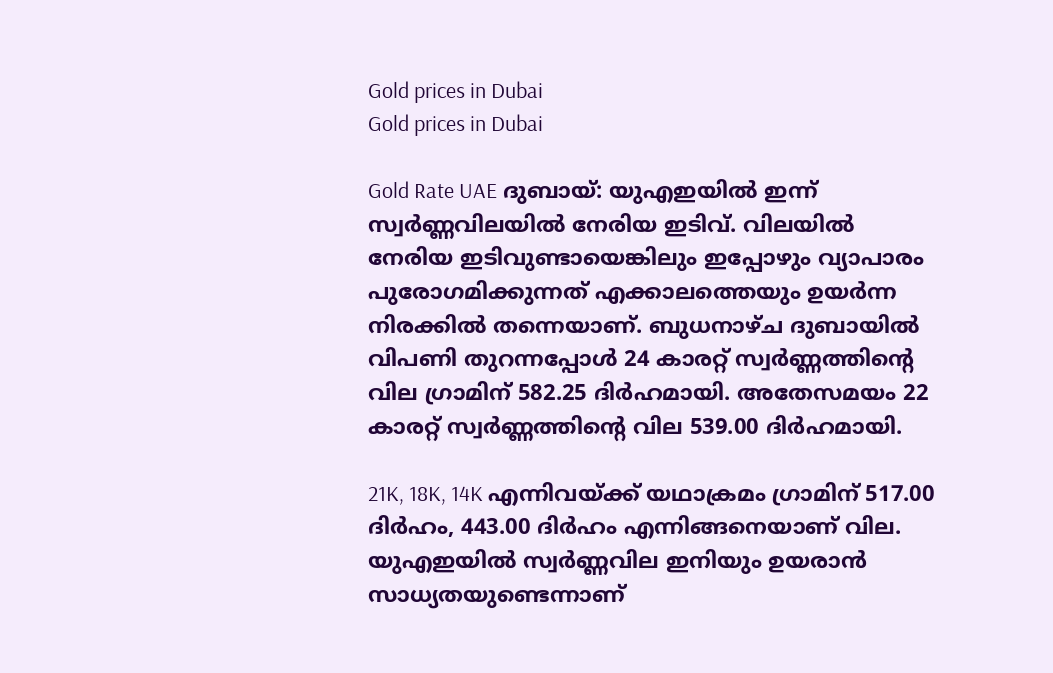Gold prices in Dubai
Gold prices in Dubai

Gold Rate UAE ദുബായ്: യുഎഇയിൽ ഇന്ന് സ്വർണ്ണവിലയിൽ നേരിയ ഇടിവ്. വിലയിൽ നേരിയ ഇടിവുണ്ടായെങ്കിലും ഇപ്പോഴും വ്യാപാരം പുരോഗമിക്കുന്നത് എക്കാലത്തെയും ഉയർന്ന നിരക്കിൽ തന്നെയാണ്. ബുധനാഴ്ച ദുബായിൽ വിപണി തുറന്നപ്പോൾ 24 കാരറ്റ് സ്വർണ്ണത്തിന്റെ വില ഗ്രാമിന് 582.25 ദിർഹമായി. അതേസമയം 22 കാരറ്റ് സ്വർണ്ണത്തിന്റെ വില 539.00 ദിർഹമായി.

21K, 18K, 14K എന്നിവയ്ക്ക് യഥാക്രമം ഗ്രാമിന് 517.00 ദിർഹം, 443.00 ദിർഹം എന്നിങ്ങനെയാണ് വില. യുഎഇയിൽ സ്വർണ്ണവില ഇനിയും ഉയരാൻ സാധ്യതയുണ്ടെന്നാണ്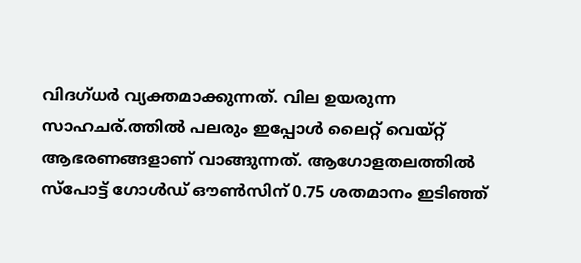വിദഗ്ധർ വ്യക്തമാക്കുന്നത്. വില ഉയരുന്ന സാഹചര്.ത്തിൽ പലരും ഇപ്പോൾ ലൈറ്റ് വെയ്റ്റ് ആഭരണങ്ങളാണ് വാങ്ങുന്നത്. ആഗോളതലത്തിൽ സ്പോട്ട് ഗോൾഡ് ഔൺസിന് 0.75 ശതമാനം ഇടിഞ്ഞ്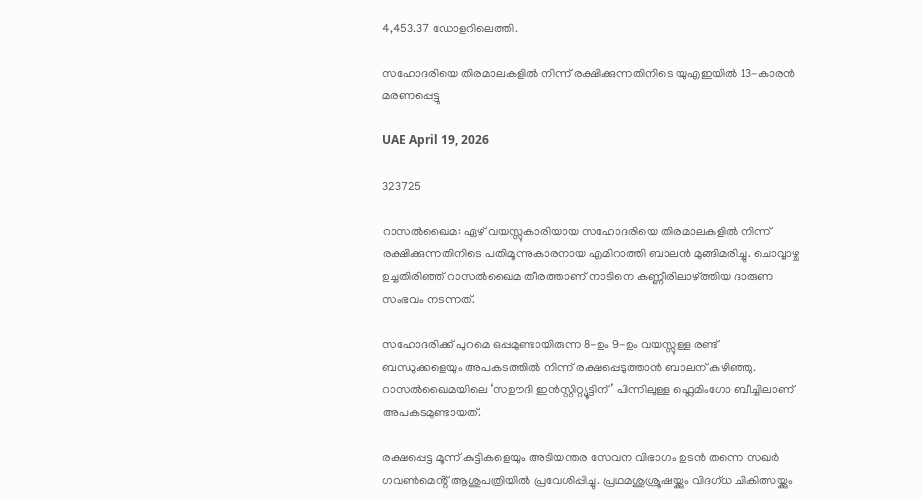4,453.37 ഡോളറിലെത്തി.

സഹോദരിയെ തിരമാലകളിൽ നിന്ന് രക്ഷിക്കുന്നതിനിടെ യുഎഇയിൽ 13-കാരൻ മരണപ്പെട്ടു

UAE April 19, 2026

323725

റാസൽഖൈമ: ഏഴ് വയസ്സുകാരിയായ സഹോദരിയെ തിരമാലകളിൽ നിന്ന് രക്ഷിക്കുന്നതിനിടെ പതിമൂന്നുകാരനായ എമിറാത്തി ബാലൻ മുങ്ങിമരിച്ചു. ചൊവ്വാഴ്ച ഉച്ചതിരിഞ്ഞ് റാസൽഖൈമ തീരത്താണ് നാടിനെ കണ്ണീരിലാഴ്ത്തിയ ദാരുണ സംഭവം നടന്നത്.

സഹോദരിക്ക് പുറമെ ഒപ്പമുണ്ടായിരുന്ന 8-ഉം 9-ഉം വയസ്സുള്ള രണ്ട് ബന്ധുക്കളെയും അപകടത്തിൽ നിന്ന് രക്ഷപ്പെടുത്താൻ ബാലന് കഴിഞ്ഞു. റാസൽഖൈമയിലെ ‘സഊദി ഇൻസ്റ്റിറ്റ്യൂട്ടിന്’ പിന്നിലുള്ള ഫ്ലെമിംഗോ ബീച്ചിലാണ് അപകടമുണ്ടായത്.

രക്ഷപ്പെട്ട മൂന്ന് കുട്ടികളെയും അടിയന്തര സേവന വിഭാഗം ഉടൻ തന്നെ സഖർ ഗവൺമെൻ്റ് ആശുപത്രിയിൽ പ്രവേശിപ്പിച്ചു. പ്രഥമശുശ്രൂഷയ്ക്കും വിദഗ്ധ ചികിത്സയ്ക്കും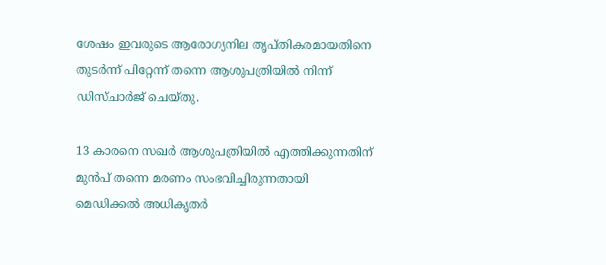ശേഷം ഇവരുടെ ആരോഗ്യനില തൃപ്തികരമായതിനെ തുടർന്ന് പിറ്റേന്ന് തന്നെ ആശുപത്രിയിൽ നിന്ന് ഡിസ്ചാർജ് ചെയ്തു.

13 കാരനെ സഖർ ആശുപത്രിയിൽ എത്തിക്കുന്നതിന് മുൻപ് തന്നെ മരണം സംഭവിച്ചിരുന്നതായി മെഡിക്കൽ അധികൃതർ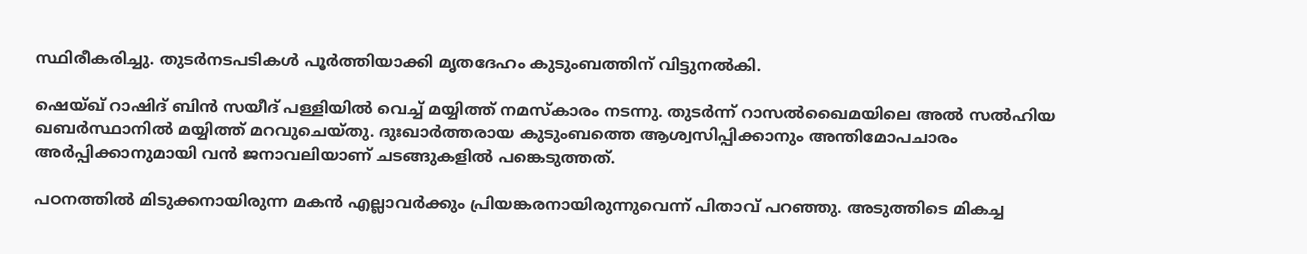സ്ഥിരീകരിച്ചു. തുടർനടപടികൾ പൂർത്തിയാക്കി മൃതദേഹം കുടുംബത്തിന് വിട്ടുനൽകി.

ഷെയ്ഖ് റാഷിദ് ബിൻ സയീദ് പള്ളിയിൽ വെച്ച് മയ്യിത്ത് നമസ്കാരം നടന്നു. തുടർന്ന് റാസൽഖൈമയിലെ അൽ സൽഹിയ ഖബർസ്ഥാനിൽ മയ്യിത്ത് മറവുചെയ്തു. ദുഃഖാർത്തരായ കുടുംബത്തെ ആശ്വസിപ്പിക്കാനും അന്തിമോപചാരം അർപ്പിക്കാനുമായി വൻ ജനാവലിയാണ് ചടങ്ങുകളിൽ പങ്കെടുത്തത്.

പഠനത്തിൽ മിടുക്കനായിരുന്ന മകൻ എല്ലാവർക്കും പ്രിയങ്കരനായിരുന്നുവെന്ന് പിതാവ് പറഞ്ഞു. അടുത്തിടെ മികച്ച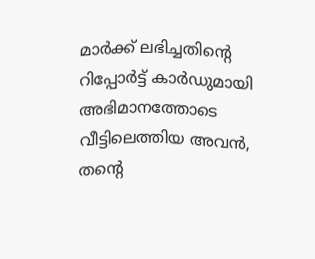മാർക്ക് ലഭിച്ചതിൻ്റെ റിപ്പോർട്ട് കാർഡുമായി അഭിമാനത്തോടെ വീട്ടിലെത്തിയ അവൻ, തൻ്റെ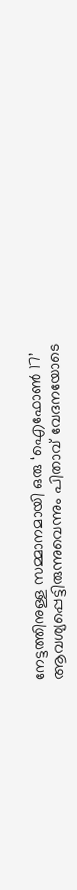നേട്ടത്തിനുള്ള സമ്മാനമായി ഒരു ‘ഐഫോൺ 17’ ആവശ്യപ്പെട്ടിരുന്നുവെന്നും പിതാവ് വേദനയോടെ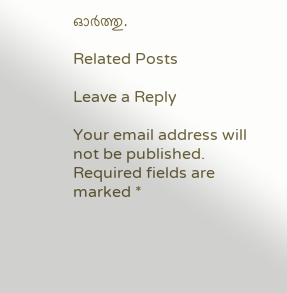ഓർത്തു.

Related Posts

Leave a Reply

Your email address will not be published. Required fields are marked *